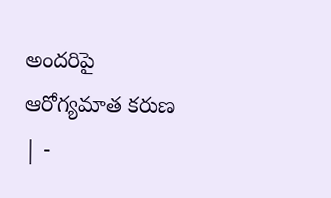అందరిపై ఆరోగ్యమాత కరుణ | -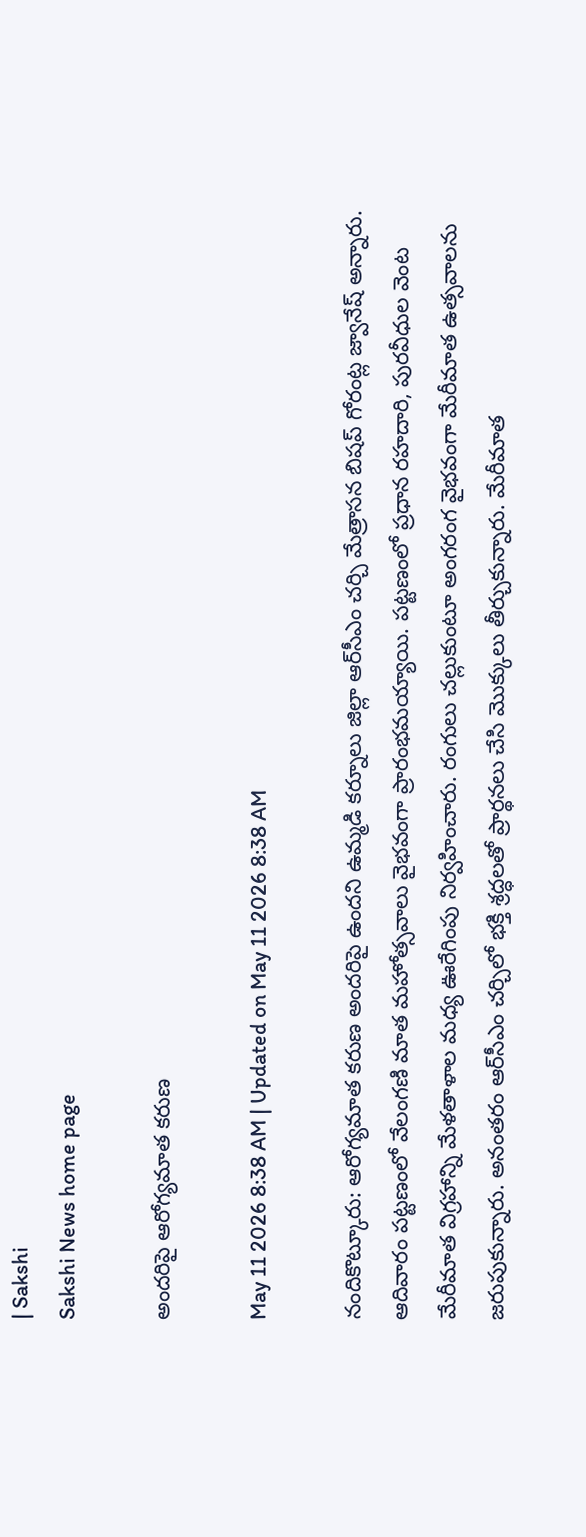| Sakshi
Sakshi News home page

అందరిపై ఆరోగ్యమాత కరుణ

May 11 2026 8:38 AM | Updated on May 11 2026 8:38 AM

నందికొట్కూరు: ఆరోగ్యమాత కరుణ అందరిపై ఉందని ఉమ్మడి కర్నూలు జిల్లా ఆర్‌సీఎం చర్చి మేత్రాసన బిషప్‌ గోరంట్ల జ్వానేష్‌ అన్నారు. ఆదివారం పట్టణంలో వేలంగణి మాత మహోత్సవాలు వైభవంగా ప్రారంభమయ్యాయి. పట్టణంలో ప్రధాన రహదారి, పురవీధుల వెంట మేరీమాత విగ్రహాన్ని మేళతాళాల మధ్య ఊరేగింపు నిర్వహించారు. రంగులు చల్లుకుంటూ అంగరంగ వైభవంగా మేరీమాత ఉత్సవాలను జరుపుకున్నారు. అనంతరం ఆర్‌సీఎం చర్చిలో భక్తి శ్రద్ధలతో ప్రార్థనలు చేసి మొక్కులు తీర్చుకున్నారు. మేరీమాత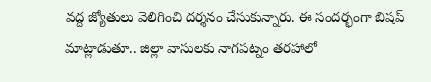వద్ద జ్యోతులు వెలిగించి దర్శనం చేసుకున్నారు. ఈ సందర్భంగా బిషప్‌ మాట్లాడుతూ.. జిల్లా వాసులకు నాగపట్నం తరహాలో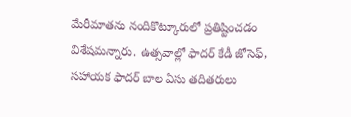మేరీమాతను నందికొట్కూరులో ప్రతిష్టించడం విశేషమన్నారు. ఉత్సవాల్లో ఫాదర్‌ కేడీ జోసెఫ్‌, సహాయక ఫాదర్‌ బాల ఏసు తదితరులు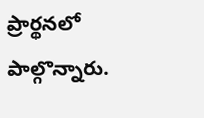ప్రార్థనలో పాల్గొన్నారు.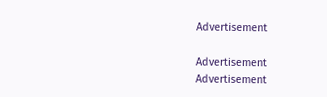Advertisement

Advertisement
Advertisement